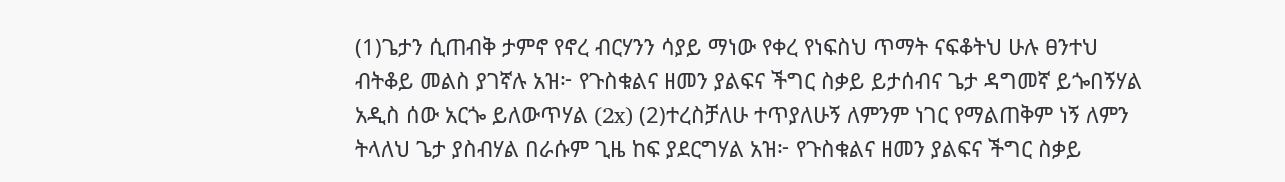(1)ጌታን ሲጠብቅ ታምኖ የኖረ ብርሃንን ሳያይ ማነው የቀረ የነፍስህ ጥማት ናፍቆትህ ሁሉ ፀንተህ ብትቆይ መልስ ያገኛሉ አዝ፦ የጉስቁልና ዘመን ያልፍና ችግር ስቃይ ይታሰብና ጌታ ዳግመኛ ይጐበኝሃል አዲስ ሰው አርጐ ይለውጥሃል (2x) (2)ተረስቻለሁ ተጥያለሁኝ ለምንም ነገር የማልጠቅም ነኝ ለምን ትላለህ ጌታ ያስብሃል በራሱም ጊዜ ከፍ ያደርግሃል አዝ፦ የጉስቁልና ዘመን ያልፍና ችግር ስቃይ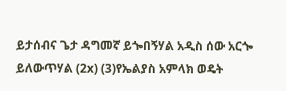ይታሰብና ጌታ ዳግመኛ ይጐበኝሃል አዲስ ሰው አርጐ ይለውጥሃል (2x) (3)የኤልያስ አምላክ ወዴት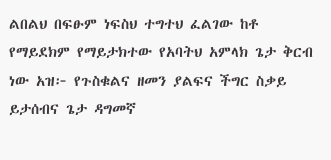ልበልህ በፍፁም ነፍስህ ተግተህ ፈልገው ከቶ የማይደክም የማይታክተው የአባትህ አምላክ ጌታ ቅርብ ነው አዝ፦ የጉስቁልና ዘመን ያልፍና ችግር ስቃይ ይታሰብና ጌታ ዳግመኛ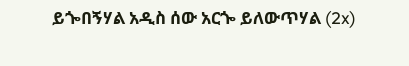ይጐበኝሃል አዲስ ሰው አርጐ ይለውጥሃል (2x)